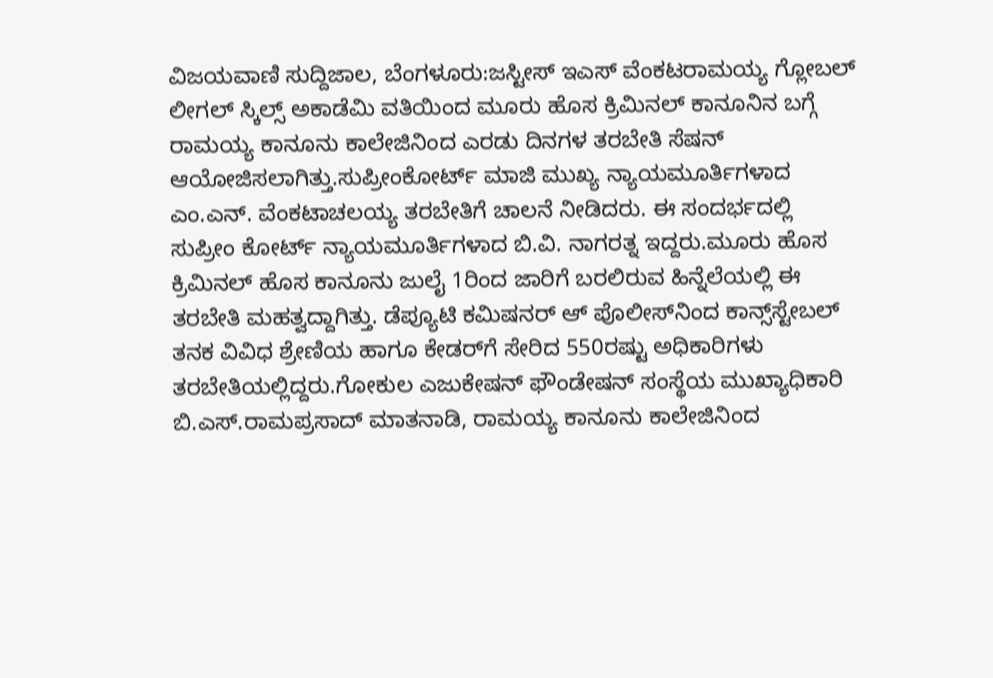ವಿಜಯವಾಣಿ ಸುದ್ದಿಜಾಲ, ಬೆಂಗಳೂರು:ಜಸ್ಟೀಸ್ ಇಎಸ್ ವೆಂಕಟರಾಮಯ್ಯ ಗ್ಲೋಬಲ್ ಲೀಗಲ್ ಸ್ಕಿಲ್ಸ್ ಅಕಾಡೆಮಿ ವತಿಯಿಂದ ಮೂರು ಹೊಸ ಕ್ರಿಮಿನಲ್ ಕಾನೂನಿನ ಬಗ್ಗೆ ರಾಮಯ್ಯ ಕಾನೂನು ಕಾಲೇಜಿನಿಂದ ಎರಡು ದಿನಗಳ ತರಬೇತಿ ಸೆಷನ್ ಆಯೋಜಿಸಲಾಗಿತ್ತು.ಸುಪ್ರೀಂಕೋರ್ಟ್ ಮಾಜಿ ಮುಖ್ಯ ನ್ಯಾಯಮೂರ್ತಿಗಳಾದ ಎಂ.ಎನ್. ವೆಂಕಟಾಚಲಯ್ಯ ತರಬೇತಿಗೆ ಚಾಲನೆ ನೀಡಿದರು. ಈ ಸಂದರ್ಭದಲ್ಲಿ ಸುಪ್ರೀಂ ಕೋರ್ಟ್ ನ್ಯಾಯಮೂರ್ತಿಗಳಾದ ಬಿ.ವಿ. ನಾಗರತ್ನ ಇದ್ದರು.ಮೂರು ಹೊಸ ಕ್ರಿಮಿನಲ್ ಹೊಸ ಕಾನೂನು ಜುಲೈ 1ರಿಂದ ಜಾರಿಗೆ ಬರಲಿರುವ ಹಿನ್ನೆಲೆಯಲ್ಲಿ ಈ ತರಬೇತಿ ಮಹತ್ವದ್ದಾಗಿತ್ತು. ಡೆಪ್ಯೂಟಿ ಕಮಿಷನರ್ ಆ್ ಪೊಲೀಸ್‌ನಿಂದ ಕಾನ್ಸ್‌ಸ್ಟೇಬಲ್ ತನಕ ವಿವಿಧ ಶ್ರೇಣಿಯ ಹಾಗೂ ಕೇಡರ್‌ಗೆ ಸೇರಿದ 550ರಷ್ಟು ಅಧಿಕಾರಿಗಳು ತರಬೇತಿಯಲ್ಲಿದ್ದರು.ಗೋಕುಲ ಎಜುಕೇಷನ್ ಫೌಂಡೇಷನ್ ಸಂಸ್ಥೆಯ ಮುಖ್ಯಾಧಿಕಾರಿ ಬಿ.ಎಸ್.ರಾಮಪ್ರಸಾದ್ ಮಾತನಾಡಿ, ರಾಮಯ್ಯ ಕಾನೂನು ಕಾಲೇಜಿನಿಂದ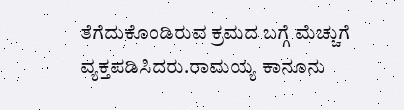ತೆಗೆದುಕೊಂಡಿರುವ ಕ್ರಮದ ಬಗ್ಗೆ ಮೆಚ್ಚುಗೆ ವ್ಯಕ್ತಪಡಿಸಿದರು.ರಾಮಯ್ಯ ಕಾನೂನು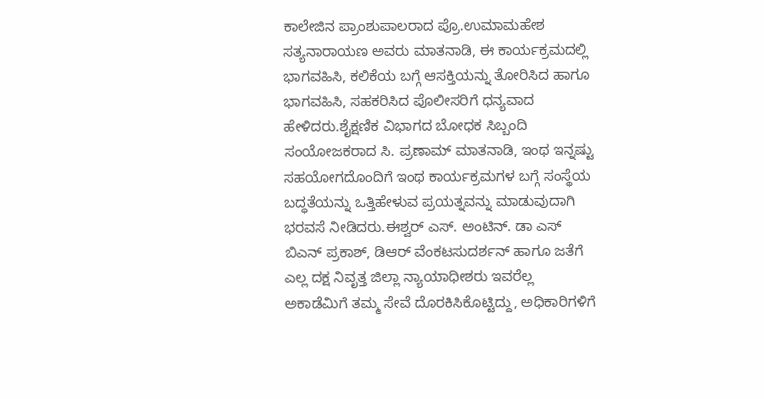ಕಾಲೇಜಿನ ಪ್ರಾಂಶುಪಾಲರಾದ ಪ್ರೊ.ಉಮಾಮಹೇಶ ಸತ್ಯನಾರಾಯಣ ಅವರು ಮಾತನಾಡಿ, ಈ ಕಾರ್ಯಕ್ರಮದಲ್ಲಿ ಭಾಗವಹಿಸಿ, ಕಲಿಕೆಯ ಬಗ್ಗೆ ಆಸಕ್ತಿಯನ್ನು ತೋರಿಸಿದ ಹಾಗೂ ಭಾಗವಹಿಸಿ, ಸಹಕರಿಸಿದ ಪೊಲೀಸರಿಗೆ ಧನ್ಯವಾದ ಹೇಳಿದರು.ಶೈಕ್ಷಣಿಕ ವಿಭಾಗದ ಬೋಧಕ ಸಿಬ್ಬಂದಿ ಸಂಯೋಜಕರಾದ ಸಿ. ಪ್ರಣಾಮ್ ಮಾತನಾಡಿ, ಇಂಥ ಇನ್ನಷ್ಟು ಸಹಯೋಗದೊಂದಿಗೆ ಇಂಥ ಕಾರ್ಯಕ್ರಮಗಳ ಬಗ್ಗೆ ಸಂಸ್ಥೆಯ ಬದ್ಧತೆಯನ್ನು ಒತ್ತಿಹೇಳುವ ಪ್ರಯತ್ನವನ್ನು ಮಾಡುವುದಾಗಿ ಭರವಸೆ ನೀಡಿದರು.ಈಶ್ವರ್ ಎಸ್. ಅಂಟಿನ್. ಡಾ ಎಸ್ ಬಿಎನ್ ಪ್ರಕಾಶ್, ಡಿಆರ್ ವೆಂಕಟಸುದರ್ಶನ್ ಹಾಗೂ ಜತೆಗೆ ಎಲ್ಲ ದಕ್ಷ ನಿವೃತ್ತ ಜಿಲ್ಲಾ ನ್ಯಾಯಾಧೀಶರು ಇವರೆಲ್ಲ ಅಕಾಡೆಮಿಗೆ ತಮ್ಮ ಸೇವೆ ದೊರಕಿಸಿಕೊಟ್ಟಿದ್ದು, ಅಧಿಕಾರಿಗಳಿಗೆ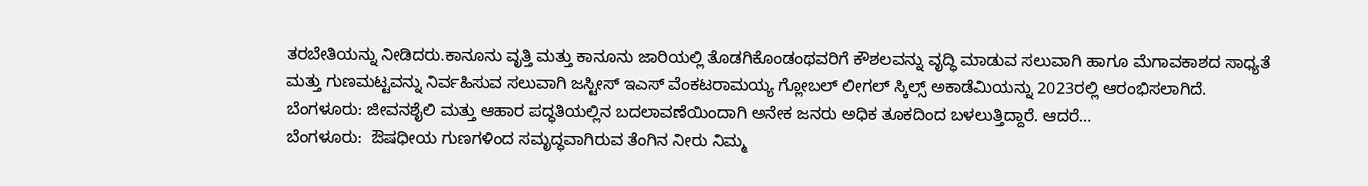ತರಬೇತಿಯನ್ನು ನೀಡಿದರು.ಕಾನೂನು ವೃತ್ತಿ ಮತ್ತು ಕಾನೂನು ಜಾರಿಯಲ್ಲಿ ತೊಡಗಿಕೊಂಡಂಥವರಿಗೆ ಕೌಶಲವನ್ನು ವೃದ್ಧಿ ಮಾಡುವ ಸಲುವಾಗಿ ಹಾಗೂ ಮೆಗಾವಕಾಶದ ಸಾಧ್ಯತೆ ಮತ್ತು ಗುಣಮಟ್ಟವನ್ನು ನಿರ್ವಹಿಸುವ ಸಲುವಾಗಿ ಜಸ್ಟೀಸ್ ಇಎಸ್ ವೆಂಕಟರಾಮಯ್ಯ ಗ್ಲೋಬಲ್ ಲೀಗಲ್ ಸ್ಕಿಲ್ಸ್ ಅಕಾಡೆಮಿಯನ್ನು 2023ರಲ್ಲಿ ಆರಂಭಿಸಲಾಗಿದೆ.
ಬೆಂಗಳೂರು: ಜೀವನಶೈಲಿ ಮತ್ತು ಆಹಾರ ಪದ್ಧತಿಯಲ್ಲಿನ ಬದಲಾವಣೆಯಿಂದಾಗಿ ಅನೇಕ ಜನರು ಅಧಿಕ ತೂಕದಿಂದ ಬಳಲುತ್ತಿದ್ದಾರೆ. ಆದರೆ…
ಬೆಂಗಳೂರು:  ಔಷಧೀಯ ಗುಣಗಳಿಂದ ಸಮೃದ್ಧವಾಗಿರುವ ತೆಂಗಿನ ನೀರು ನಿಮ್ಮ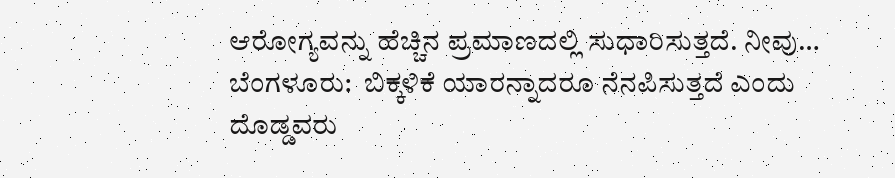ಆರೋಗ್ಯವನ್ನು ಹೆಚ್ಚಿನ ಪ್ರಮಾಣದಲ್ಲಿ ಸುಧಾರಿಸುತ್ತದೆ. ನೀವು…
ಬೆಂಗಳೂರು:  ಬಿಕ್ಕಳಿಕೆ ಯಾರನ್ನಾದರೂ ನೆನಪಿಸುತ್ತದೆ ಎಂದು ದೊಡ್ಡವರು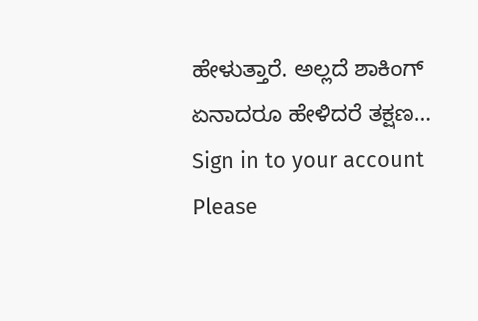ಹೇಳುತ್ತಾರೆ. ಅಲ್ಲದೆ ಶಾಕಿಂಗ್ ಏನಾದರೂ ಹೇಳಿದರೆ ತಕ್ಷಣ…
Sign in to your account
Please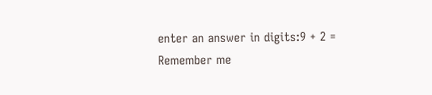enter an answer in digits:9 + 2 =
Remember me